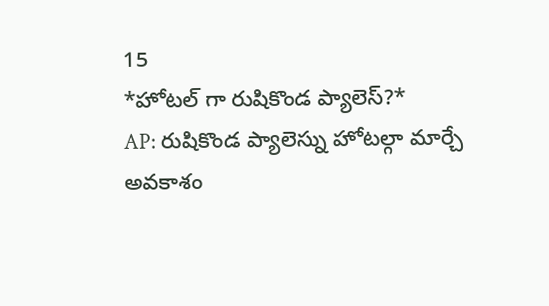15
*హోటల్ గా రుషికొండ ప్యాలెస్?*
AP: రుషికొండ ప్యాలెస్ను హోటల్గా మార్చే అవకాశం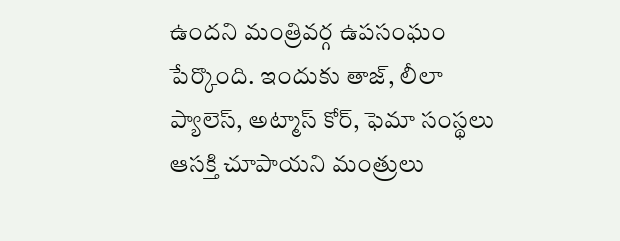ఉందని మంత్రివర్గ ఉపసంఘం పేర్కొంది. ఇందుకు తాజ్, లీలా ప్యాలెస్, అట్మాస్ కోర్, ఫెమా సంస్థలు ఆసక్తి చూపాయని మంత్రులు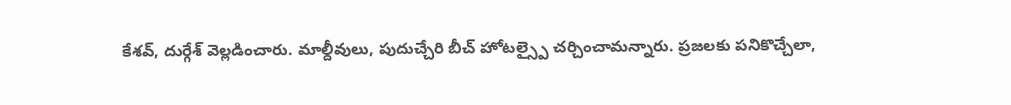కేశవ్, దుర్గేశ్ వెల్లడించారు. మాల్దీవులు, పుదుచ్చేరి బీచ్ హోటల్స్పై చర్చించామన్నారు. ప్రజలకు పనికొచ్చేలా,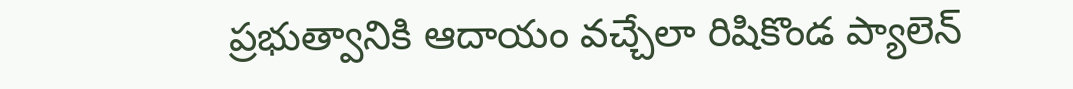ప్రభుత్వానికి ఆదాయం వచ్చేలా రిషికొండ ప్యాలెన్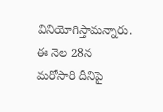వినియోగిస్తామన్నారు. ఈ నెల 28న మరోసారి దీనిపై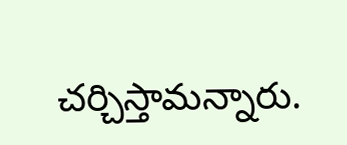చర్చిస్తామన్నారు.